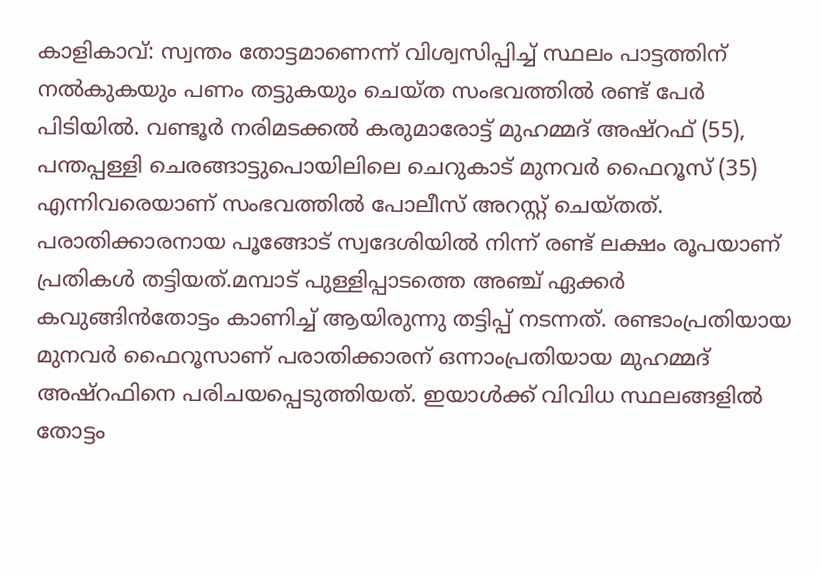കാളികാവ്: സ്വന്തം തോട്ടമാണെന്ന് വിശ്വസിപ്പിച്ച് സ്ഥലം പാട്ടത്തിന് നൽകുകയും പണം തട്ടുകയും ചെയ്ത സംഭവത്തിൽ രണ്ട് പേർ പിടിയിൽ. വണ്ടൂർ നരിമടക്കൽ കരുമാരോട്ട് മുഹമ്മദ് അഷ്റഫ് (55), പന്തപ്പള്ളി ചെരങ്ങാട്ടുപൊയിലിലെ ചെറുകാട് മുനവർ ഫൈറൂസ് (35) എന്നിവരെയാണ് സംഭവത്തിൽ പോലീസ് അറസ്റ്റ് ചെയ്തത്. പരാതിക്കാരനായ പൂങ്ങോട് സ്വദേശിയിൽ നിന്ന് രണ്ട് ലക്ഷം രൂപയാണ് പ്രതികൾ തട്ടിയത്.മമ്പാട് പുള്ളിപ്പാടത്തെ അഞ്ച് ഏക്കർ കവുങ്ങിൻതോട്ടം കാണിച്ച് ആയിരുന്നു തട്ടിപ്പ് നടന്നത്. രണ്ടാംപ്രതിയായ മുനവർ ഫൈറൂസാണ് പരാതിക്കാരന് ഒന്നാംപ്രതിയായ മുഹമ്മദ് അഷ്റഫിനെ പരിചയപ്പെടുത്തിയത്. ഇയാൾക്ക് വിവിധ സ്ഥലങ്ങളിൽ തോട്ടം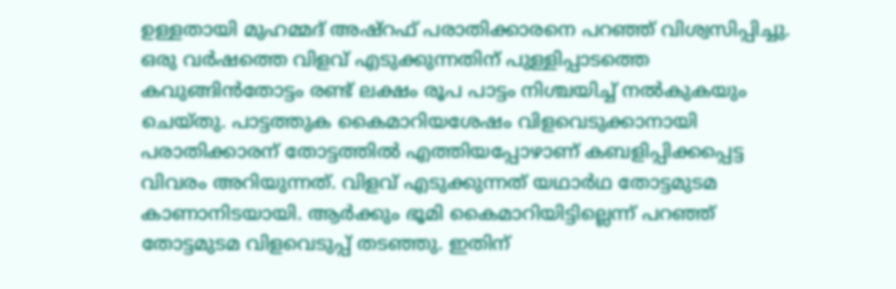ഉള്ളതായി മുഹമ്മദ് അഷ്റഫ് പരാതിക്കാരനെ പറഞ്ഞ് വിശ്വസിപ്പിച്ചു. ഒരു വർഷത്തെ വിളവ് എടുക്കുന്നതിന് പുള്ളിപ്പാടത്തെ കവുങ്ങിൻതോട്ടം രണ്ട് ലക്ഷം രൂപ പാട്ടം നിശ്ചയിച്ച് നൽകുകയും ചെയ്തു. പാട്ടത്തുക കൈമാറിയശേഷം വിളവെടുക്കാനായി പരാതിക്കാരന് തോട്ടത്തിൽ എത്തിയപ്പോഴാണ് കബളിപ്പിക്കപ്പെട്ട വിവരം അറിയുന്നത്. വിളവ് എടുക്കുന്നത് യഥാർഥ തോട്ടമുടമ കാണാനിടയായി. ആർക്കും ഭൂമി കൈമാറിയിട്ടില്ലെന്ന് പറഞ്ഞ് തോട്ടമുടമ വിളവെടുപ്പ് തടഞ്ഞു. ഇതിന്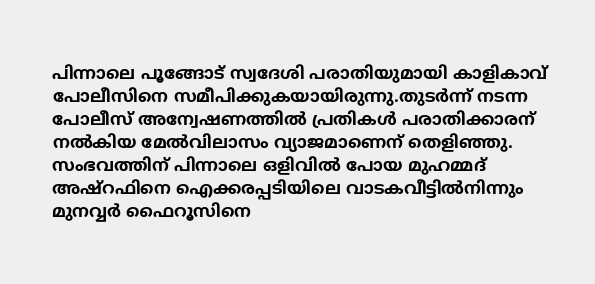പിന്നാലെ പൂങ്ങോട് സ്വദേശി പരാതിയുമായി കാളികാവ് പോലീസിനെ സമീപിക്കുകയായിരുന്നു.തുടർന്ന് നടന്ന പോലീസ് അന്വേഷണത്തിൽ പ്രതികൾ പരാതിക്കാരന് നൽകിയ മേൽവിലാസം വ്യാജമാണെന് തെളിഞ്ഞു. സംഭവത്തിന് പിന്നാലെ ഒളിവിൽ പോയ മുഹമ്മദ് അഷ്‌റഫിനെ ഐക്കരപ്പടിയിലെ വാടകവീട്ടിൽനിന്നും മുനവ്വർ ഫൈറൂസിനെ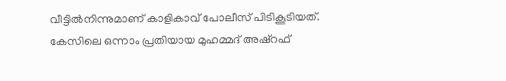വീട്ടിൽനിന്നുമാണ് കാളികാവ് പോലീസ് പിടികൂടിയത്. കേസിലെ ഒന്നാം പ്രതിയായ മുഹമ്മദ് അഷ്റഫ്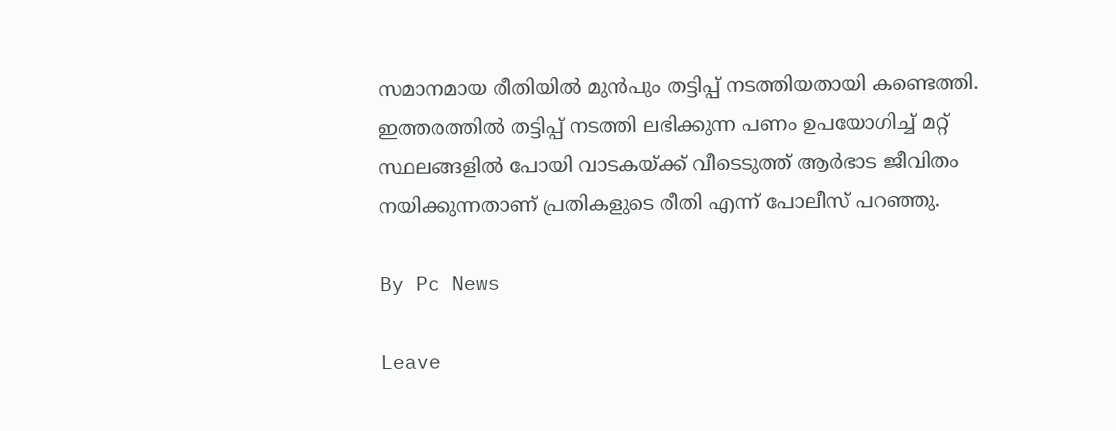സമാനമായ രീതിയിൽ മുൻപും തട്ടിപ്പ് നടത്തിയതായി കണ്ടെത്തി. ഇത്തരത്തിൽ തട്ടിപ്പ് നടത്തി ലഭിക്കുന്ന പണം ഉപയോഗിച്ച് മറ്റ് സ്ഥലങ്ങളിൽ പോയി വാടകയ്ക്ക് വീടെടുത്ത് ആർഭാട ജീവിതം നയിക്കുന്നതാണ് പ്രതികളുടെ രീതി എന്ന് പോലീസ് പറഞ്ഞു.

By Pc News

Leave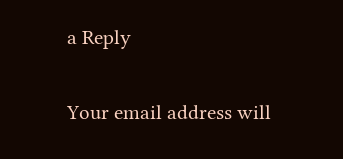a Reply

Your email address will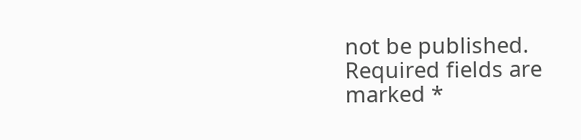not be published. Required fields are marked *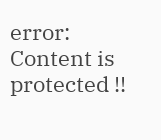error: Content is protected !!